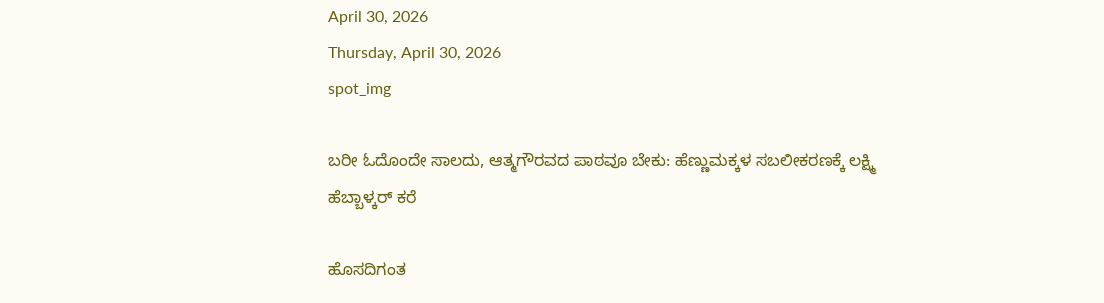April 30, 2026
Thursday, April 30, 2026
spot_img

ಬರೀ ಓದೊಂದೇ ಸಾಲದು, ಆತ್ಮಗೌರವದ ಪಾಠವೂ ಬೇಕು: ಹೆಣ್ಣುಮಕ್ಕಳ ಸಬಲೀಕರಣಕ್ಕೆ ಲಕ್ಷ್ಮಿ ಹೆಬ್ಬಾಳ್ಕರ್ ಕರೆ

ಹೊಸದಿಗಂತ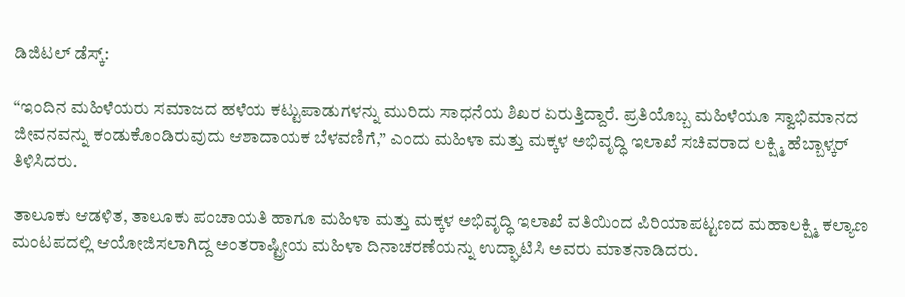ಡಿಜಿಟಲ್ ಡೆಸ್ಕ್:

“ಇಂದಿನ ಮಹಿಳೆಯರು ಸಮಾಜದ ಹಳೆಯ ಕಟ್ಟುಪಾಡುಗಳನ್ನು ಮುರಿದು ಸಾಧನೆಯ ಶಿಖರ ಏರುತ್ತಿದ್ದಾರೆ. ಪ್ರತಿಯೊಬ್ಬ ಮಹಿಳೆಯೂ ಸ್ವಾಭಿಮಾನದ ಜೀವನವನ್ನು ಕಂಡುಕೊಂಡಿರುವುದು ಆಶಾದಾಯಕ ಬೆಳವಣಿಗೆ,” ಎಂದು ಮಹಿಳಾ ಮತ್ತು ಮಕ್ಕಳ ಅಭಿವೃದ್ಧಿ ಇಲಾಖೆ ಸಚಿವರಾದ ಲಕ್ಷ್ಮಿ ಹೆಬ್ಬಾಳ್ಕರ್ ತಿಳಿಸಿದರು.

ತಾಲೂಕು ಆಡಳಿತ, ತಾಲೂಕು ಪಂಚಾಯತಿ ಹಾಗೂ ಮಹಿಳಾ ಮತ್ತು ಮಕ್ಕಳ ಅಭಿವೃದ್ಧಿ ಇಲಾಖೆ ವತಿಯಿಂದ ಪಿರಿಯಾಪಟ್ಟಣದ ಮಹಾಲಕ್ಷ್ಮಿ ಕಲ್ಯಾಣ ಮಂಟಪದಲ್ಲಿ ಆಯೋಜಿಸಲಾಗಿದ್ದ ಅಂತರಾಷ್ಟ್ರೀಯ ಮಹಿಳಾ ದಿನಾಚರಣೆಯನ್ನು ಉದ್ಘಾಟಿಸಿ ಅವರು ಮಾತನಾಡಿದರು.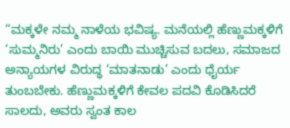“ಮಕ್ಕಳೇ ನಮ್ಮ ನಾಳೆಯ ಭವಿಷ್ಯ. ಮನೆಯಲ್ಲಿ ಹೆಣ್ಣುಮಕ್ಕಳಿಗೆ ‘ಸುಮ್ಮನಿರು’ ಎಂದು ಬಾಯಿ ಮುಚ್ಚಿಸುವ ಬದಲು, ಸಮಾಜದ ಅನ್ಯಾಯಗಳ ವಿರುದ್ಧ ‘ಮಾತನಾಡು’ ಎಂದು ಧೈರ್ಯ ತುಂಬಬೇಕು. ಹೆಣ್ಣುಮಕ್ಕಳಿಗೆ ಕೇವಲ ಪದವಿ ಕೊಡಿಸಿದರೆ ಸಾಲದು, ಅವರು ಸ್ವಂತ ಕಾಲ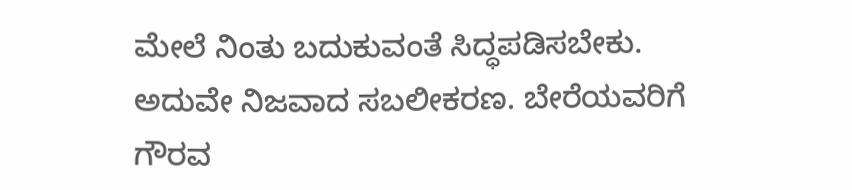ಮೇಲೆ ನಿಂತು ಬದುಕುವಂತೆ ಸಿದ್ಧಪಡಿಸಬೇಕು. ಅದುವೇ ನಿಜವಾದ ಸಬಲೀಕರಣ. ಬೇರೆಯವರಿಗೆ ಗೌರವ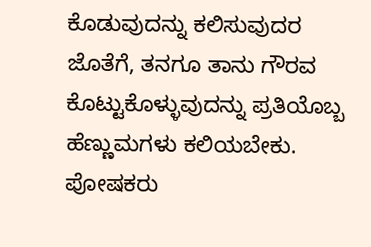ಕೊಡುವುದನ್ನು ಕಲಿಸುವುದರ ಜೊತೆಗೆ, ತನಗೂ ತಾನು ಗೌರವ ಕೊಟ್ಟುಕೊಳ್ಳುವುದನ್ನು ಪ್ರತಿಯೊಬ್ಬ ಹೆಣ್ಣುಮಗಳು ಕಲಿಯಬೇಕು. ಪೋಷಕರು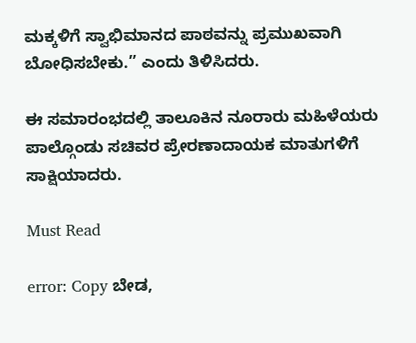ಮಕ್ಕಳಿಗೆ ಸ್ವಾಭಿಮಾನದ ಪಾಠವನ್ನು ಪ್ರಮುಖವಾಗಿ ಬೋಧಿಸಬೇಕು.” ಎಂದು ತಿಳಿಸಿದರು.

ಈ ಸಮಾರಂಭದಲ್ಲಿ ತಾಲೂಕಿನ ನೂರಾರು ಮಹಿಳೆಯರು ಪಾಲ್ಗೊಂಡು ಸಚಿವರ ಪ್ರೇರಣಾದಾಯಕ ಮಾತುಗಳಿಗೆ ಸಾಕ್ಷಿಯಾದರು.

Must Read

error: Copy ಬೇಡ,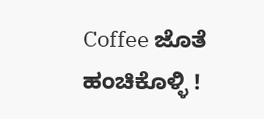Coffee ಜೊತೆ ಹಂಚಿಕೊಳ್ಳಿ !